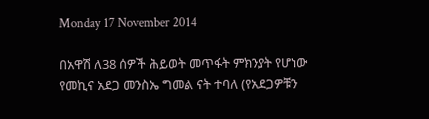Monday 17 November 2014

በአዋሽ ለ38 ሰዎች ሕይወት መጥፋት ምክንያት የሆነው የመኪና አደጋ መንስኤ ግመል ናት ተባለ (የአደጋዎቹን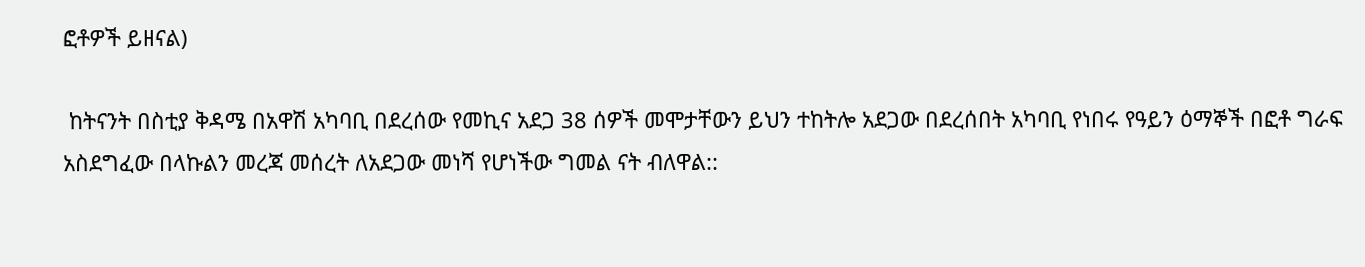ፎቶዎች ይዘናል)

 ከትናንት በስቲያ ቅዳሜ በአዋሽ አካባቢ በደረሰው የመኪና አደጋ 38 ሰዎች መሞታቸውን ይህን ተከትሎ አደጋው በደረሰበት አካባቢ የነበሩ የዓይን ዕማኞች በፎቶ ግራፍ አስደግፈው በላኩልን መረጃ መሰረት ለአደጋው መነሻ የሆነችው ግመል ናት ብለዋል::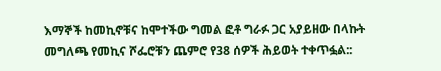እማኞች ከመኪኖቹና ከሞተችው ግመል ፎቶ ግራፉ ጋር አያይዘው በላኩት መግለጫ የመኪና ሾፌሮቹን ጨምሮ የ38 ሰዎች ሕይወት ተቀጥፏል::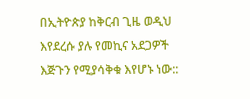በኢትዮጵያ ከቅርብ ጊዜ ወዲህ እየደረሱ ያሉ የመኪና አደጋዎች እጅጉን የሚያሳቅቁ እየሆኑ ነው::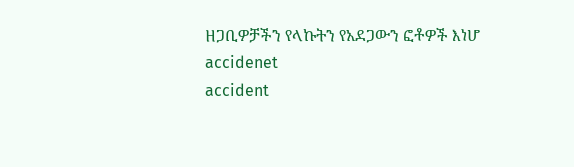ዘጋቢዎቻችን የላኩትን የአደጋውን ፎቶዎች እነሆ
accidenet
accident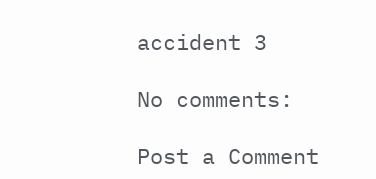accident 3

No comments:

Post a Comment